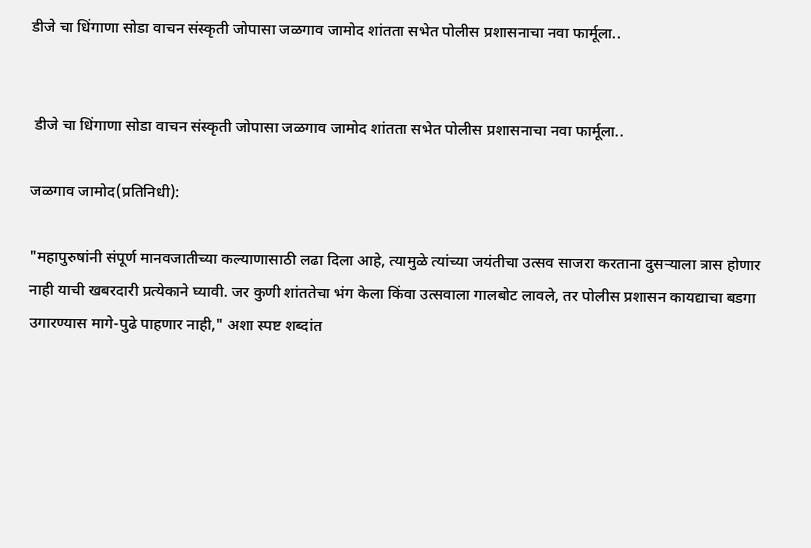डीजे चा धिंगाणा सोडा वाचन संस्कृती जोपासा जळगाव जामोद शांतता सभेत पोलीस प्रशासनाचा नवा फार्मूला..


 डीजे चा धिंगाणा सोडा वाचन संस्कृती जोपासा जळगाव जामोद शांतता सभेत पोलीस प्रशासनाचा नवा फार्मूला..

जळगाव जामोद(प्रतिनिधी):

"महापुरुषांनी संपूर्ण मानवजातीच्या कल्याणासाठी लढा दिला आहे, त्यामुळे त्यांच्या जयंतीचा उत्सव साजरा करताना दुसऱ्याला त्रास होणार नाही याची खबरदारी प्रत्येकाने घ्यावी. जर कुणी शांततेचा भंग केला किंवा उत्सवाला गालबोट लावले, तर पोलीस प्रशासन कायद्याचा बडगा उगारण्यास मागे-पुढे पाहणार नाही," अशा स्पष्ट शब्दांत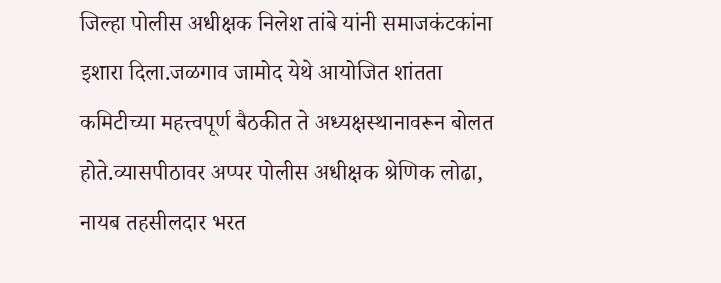जिल्हा पोलीस अधीक्षक निलेश तांबे यांनी समाजकंटकांना इशारा दिला.जळगाव जामोद येथे आयोजित शांतता कमिटीच्या महत्त्वपूर्ण बैठकीत ते अध्यक्षस्थानावरून बोलत होते.व्यासपीठावर अप्पर पोलीस अधीक्षक श्रेणिक लोढा, नायब तहसीलदार भरत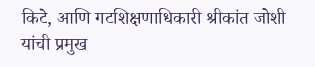किटे, आणि गटशिक्षणाधिकारी श्रीकांत जोशी यांची प्रमुख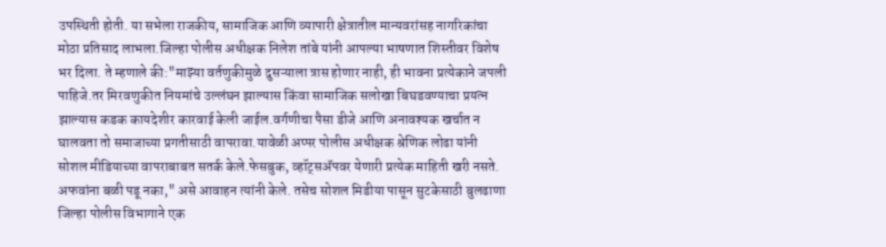उपस्थिती होती. या सभेला राजकीय, सामाजिक आणि व्यापारी क्षेत्रातील मान्यवरांसह नागरिकांचा मोठा प्रतिसाद लाभला.जिल्हा पोलीस अधीक्षक निलेश तांबे यांनी आपल्या भाषणात शिस्तीवर विशेष भर दिला. ते म्हणाले की:"माझ्या वर्तणुकीमुळे दुसऱ्याला त्रास होणार नाही, ही भावना प्रत्येकाने जपली पाहिजे.तर मिरवणुकीत नियमांचे उल्लंघन झाल्यास किंवा सामाजिक सलोखा बिघडवण्याचा प्रयत्न झाल्यास कडक कायदेशीर कारवाई केली जाईल.वर्गणीचा पैसा डीजे आणि अनावश्यक खर्चात न घालवता तो समाजाच्या प्रगतीसाठी वापरावा.यावेळी अप्पर पोलीस अधीक्षक श्रेणिक लोढा यांनी सोशल मीडियाच्या वापराबाबत सतर्क केले.फेसबुक, व्हॉट्सॲपवर येणारी प्रत्येक माहिती खरी नसते. अफवांना बळी पडू नका," असे आवाहन त्यांनी केले. तसेच सोशल मिडीया पासून सुटकेसाठी बुलढाणा जिल्हा पोलीस विभागाने एक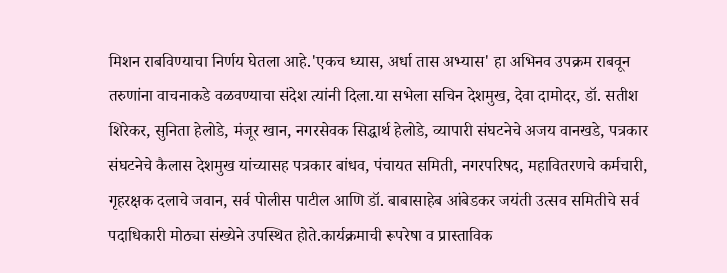मिशन राबविण्याचा निर्णय घेतला आहे.'एकच ध्यास, अर्धा तास अभ्यास' हा अभिनव उपक्रम राबवून तरुणांना वाचनाकडे वळवण्याचा संदेश त्यांनी दिला.या सभेला सचिन देशमुख, देवा दामोदर, डॉ. सतीश शिरेकर, सुनिता हेलोडे, मंजूर खान, नगरसेवक सिद्धार्थ हेलोडे, व्यापारी संघटनेचे अजय वानखडे, पत्रकार संघटनेचे कैलास देशमुख यांच्यासह पत्रकार बांधव, पंचायत समिती, नगरपरिषद, महावितरणचे कर्मचारी, गृहरक्षक दलाचे जवान, सर्व पोलीस पाटील आणि डॉ. बाबासाहेब आंबेडकर जयंती उत्सव समितीचे सर्व पदाधिकारी मोठ्या संख्येने उपस्थित होते.कार्यक्रमाची रूपरेषा व प्रास्ताविक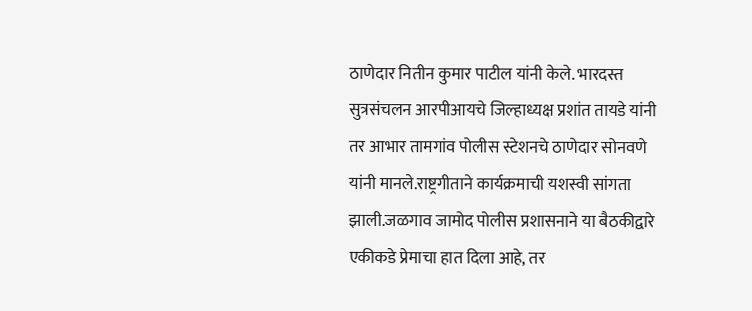ठाणेदार नितीन कुमार पाटील यांनी केले. भारदस्त सुत्रसंचलन आरपीआयचे जिल्हाध्यक्ष प्रशांत तायडे यांनी तर आभार तामगांव पोलीस स्टेशनचे ठाणेदार सोनवणे यांनी मानले.राष्ट्रगीताने कार्यक्रमाची यशस्वी सांगता झाली.जळगाव जामोद पोलीस प्रशासनाने या बैठकीद्वारे एकीकडे प्रेमाचा हात दिला आहे, तर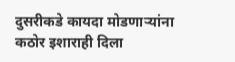दुसरीकडे कायदा मोडणाऱ्यांना कठोर इशाराही दिला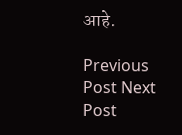आहे.

Previous Post Next Post